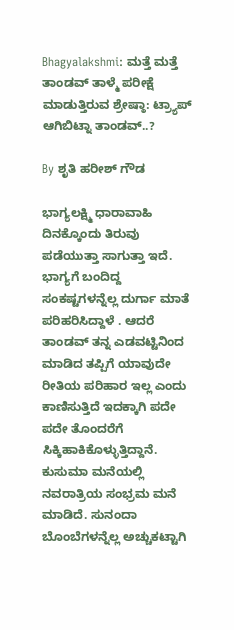Bhagyalakshmi: ಮತ್ತೆ ಮತ್ತೆ ತಾಂಡವ್ ತಾಳ್ಮೆ ಪರೀಕ್ಷೆ ಮಾಡುತ್ತಿರುವ ಶ್ರೇಷ್ಠಾ: ಟ್ರ್ಯಾಪ್ ಆಗಿಬಿಟ್ನಾ ತಾಂಡವ್..?

By ಶೃತಿ ಹರೀಶ್ ಗೌಡ

ಭಾಗ್ಯಲಕ್ಷ್ಮಿ ಧಾರಾವಾಹಿ ದಿನಕ್ಕೊಂದು ತಿರುವು ಪಡೆಯುತ್ತಾ ಸಾಗುತ್ತಾ ಇದೆ. ಭಾಗ್ಯಗೆ ಬಂದಿದ್ದ ಸಂಕಷ್ಟಗಳನ್ನೆಲ್ಲ ದುರ್ಗಾ ಮಾತೆ ಪರಿಹರಿಸಿದ್ದಾಳೆ . ಆದರೆ ತಾಂಡವ್ ತನ್ನ ಎಡವಟ್ಟಿನಿಂದ ಮಾಡಿದ ತಪ್ಪಿಗೆ ಯಾವುದೇ ರೀತಿಯ ಪರಿಹಾರ ಇಲ್ಲ ಎಂದು ಕಾಣಿಸುತ್ತಿದೆ ಇದಕ್ಕಾಗಿ ಪದೇ ಪದೇ ತೊಂದರೆಗೆ ಸಿಕ್ಕಿಹಾಕಿಕೊಳ್ಳುತ್ತಿದ್ದಾನೆ. ಕುಸುಮಾ ಮನೆಯಲ್ಲಿ ನವರಾತ್ರಿಯ ಸಂಭ್ರಮ ಮನೆ ಮಾಡಿದೆ. ಸುನಂದಾ ಬೊಂಬೆಗಳನ್ನೆಲ್ಲ ಅಚ್ಚುಕಟ್ಟಾಗಿ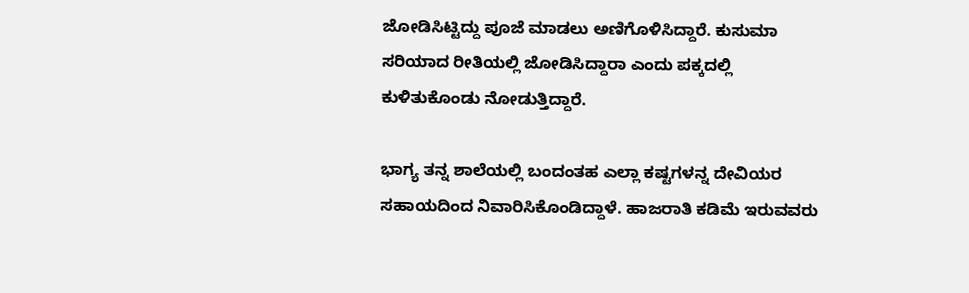ಜೋಡಿಸಿಟ್ಟಿದ್ದು ಪೂಜೆ ಮಾಡಲು ಅಣಿಗೊಳಿಸಿದ್ದಾರೆ. ಕುಸುಮಾ ಸರಿಯಾದ ರೀತಿಯಲ್ಲಿ ಜೋಡಿಸಿದ್ದಾರಾ ಎಂದು ಪಕ್ಕದಲ್ಲಿ ಕುಳಿತುಕೊಂಡು ನೋಡುತ್ತಿದ್ದಾರೆ.

ಭಾಗ್ಯ ತನ್ನ ಶಾಲೆಯಲ್ಲಿ ಬಂದಂತಹ ಎಲ್ಲಾ ಕಷ್ಟಗಳನ್ನ ದೇವಿಯರ ಸಹಾಯದಿಂದ ನಿವಾರಿಸಿಕೊಂಡಿದ್ದಾಳೆ. ಹಾಜರಾತಿ ಕಡಿಮೆ ಇರುವವರು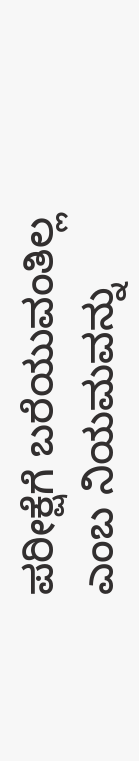ಪರೀಕ್ಷೆಗೆ ಬರೆಯುವಂತಿಲ್ಲ ಎಂಬ ನಿಯಮವನ್ನು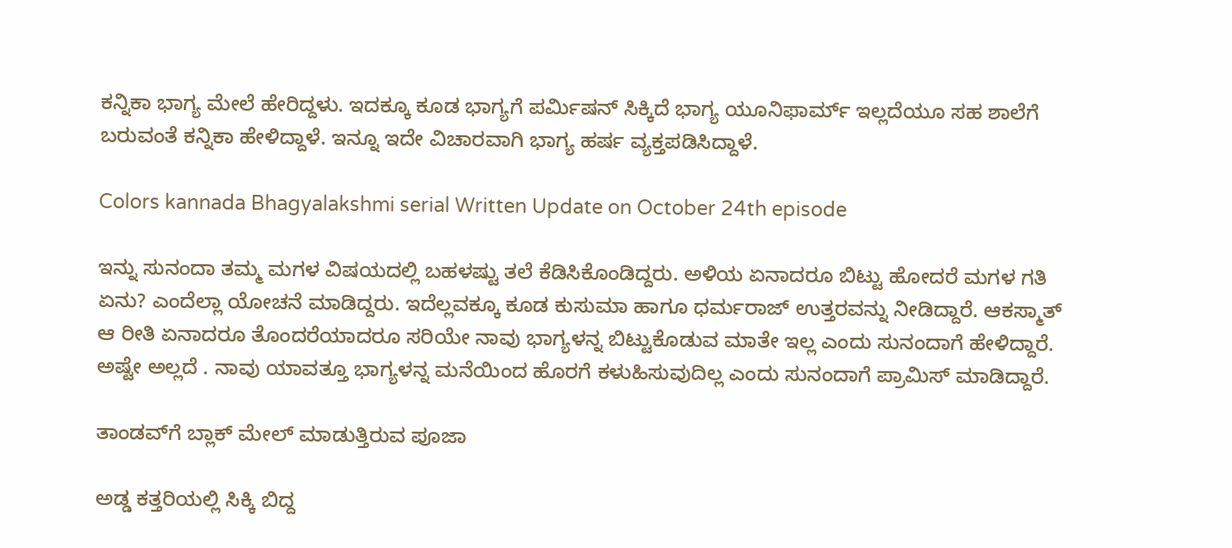ಕನ್ನಿಕಾ ಭಾಗ್ಯ ಮೇಲೆ ಹೇರಿದ್ದಳು. ಇದಕ್ಕೂ ಕೂಡ ಭಾಗ್ಯಗೆ ಪರ್ಮಿಷನ್ ಸಿಕ್ಕಿದೆ ಭಾಗ್ಯ ಯೂನಿಫಾರ್ಮ್ ಇಲ್ಲದೆಯೂ ಸಹ ಶಾಲೆಗೆ ಬರುವಂತೆ ಕನ್ನಿಕಾ ಹೇಳಿದ್ದಾಳೆ. ಇನ್ನೂ ಇದೇ ವಿಚಾರವಾಗಿ ಭಾಗ್ಯ ಹರ್ಷ ವ್ಯಕ್ತಪಡಿಸಿದ್ದಾಳೆ.

Colors kannada Bhagyalakshmi serial Written Update on October 24th episode

ಇನ್ನು ಸುನಂದಾ ತಮ್ಮ ಮಗಳ ವಿಷಯದಲ್ಲಿ ಬಹಳಷ್ಟು ತಲೆ ಕೆಡಿಸಿಕೊಂಡಿದ್ದರು. ಅಳಿಯ ಏನಾದರೂ ಬಿಟ್ಟು ಹೋದರೆ ಮಗಳ ಗತಿ ಏನು? ಎಂದೆಲ್ಲಾ ಯೋಚನೆ ಮಾಡಿದ್ದರು. ಇದೆಲ್ಲವಕ್ಕೂ ಕೂಡ ಕುಸುಮಾ ಹಾಗೂ ಧರ್ಮರಾಜ್ ಉತ್ತರವನ್ನು ನೀಡಿದ್ದಾರೆ. ಆಕಸ್ಮಾತ್ ಆ ರೀತಿ ಏನಾದರೂ ತೊಂದರೆಯಾದರೂ ಸರಿಯೇ ನಾವು ಭಾಗ್ಯಳನ್ನ ಬಿಟ್ಟುಕೊಡುವ ಮಾತೇ ಇಲ್ಲ ಎಂದು ಸುನಂದಾಗೆ ಹೇಳಿದ್ದಾರೆ. ಅಷ್ಟೇ ಅಲ್ಲದೆ . ನಾವು ಯಾವತ್ತೂ ಭಾಗ್ಯಳನ್ನ ಮನೆಯಿಂದ ಹೊರಗೆ ಕಳುಹಿಸುವುದಿಲ್ಲ ಎಂದು ಸುನಂದಾಗೆ ಪ್ರಾಮಿಸ್ ಮಾಡಿದ್ದಾರೆ.

ತಾಂಡವ್‌ಗೆ ಬ್ಲಾಕ್ ಮೇಲ್ ಮಾಡುತ್ತಿರುವ ಪೂಜಾ

ಅಡ್ಡ ಕತ್ತರಿಯಲ್ಲಿ ಸಿಕ್ಕಿ ಬಿದ್ದ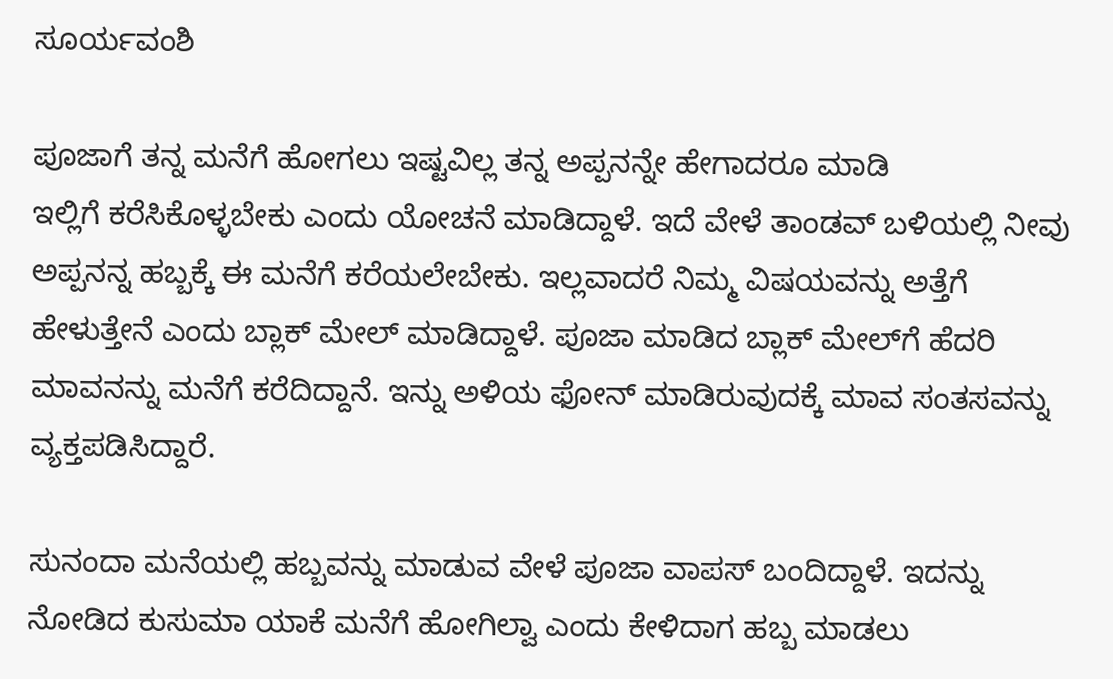ಸೂರ್ಯವಂಶಿ

ಪೂಜಾಗೆ ತನ್ನ ಮನೆಗೆ ಹೋಗಲು ಇಷ್ಟವಿಲ್ಲ ತನ್ನ ಅಪ್ಪನನ್ನೇ ಹೇಗಾದರೂ ಮಾಡಿ ಇಲ್ಲಿಗೆ ‌ಕರೆಸಿಕೊಳ್ಳಬೇಕು ಎಂದು ಯೋಚನೆ ಮಾಡಿದ್ದಾಳೆ. ಇದೆ ವೇಳೆ ತಾಂಡವ್‌ ಬಳಿಯಲ್ಲಿ ನೀವು ಅಪ್ಪನನ್ನ ಹಬ್ಬಕ್ಕೆ ಈ ಮನೆಗೆ ಕರೆಯಲೇಬೇಕು. ಇಲ್ಲವಾದರೆ ನಿಮ್ಮ ವಿಷಯವನ್ನು ಅತ್ತೆಗೆ ಹೇಳುತ್ತೇನೆ ಎಂದು ಬ್ಲಾಕ್ ಮೇಲ್ ಮಾಡಿದ್ದಾಳೆ. ಪೂಜಾ ಮಾಡಿದ ಬ್ಲಾಕ್ ಮೇಲ್‌ಗೆ ಹೆದರಿ ಮಾವನನ್ನು ಮನೆಗೆ ಕರೆದಿದ್ದಾನೆ. ಇನ್ನು ಅಳಿಯ ಫೋನ್ ಮಾಡಿರುವುದಕ್ಕೆ ಮಾವ ಸಂತಸವನ್ನು ವ್ಯಕ್ತಪಡಿಸಿದ್ದಾರೆ.

ಸುನಂದಾ ಮನೆಯಲ್ಲಿ ಹಬ್ಬವನ್ನು ಮಾಡುವ ವೇಳೆ ಪೂಜಾ ವಾಪಸ್ ಬಂದಿದ್ದಾಳೆ. ಇದನ್ನು ನೋಡಿದ ಕುಸುಮಾ ಯಾಕೆ ಮನೆಗೆ ಹೋಗಿಲ್ವಾ ಎಂದು ಕೇಳಿದಾಗ ಹಬ್ಬ ಮಾಡಲು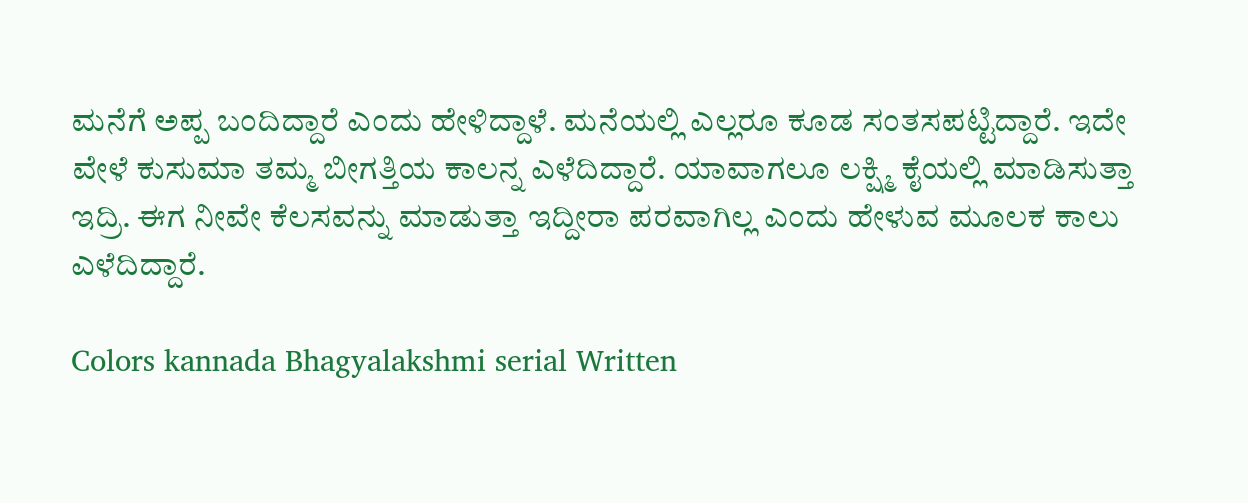ಮನೆಗೆ ಅಪ್ಪ ಬಂದಿದ್ದಾರೆ ಎಂದು ಹೇಳಿದ್ದಾಳೆ. ಮನೆಯಲ್ಲಿ ಎಲ್ಲರೂ ಕೂಡ ಸಂತಸಪಟ್ಟಿದ್ದಾರೆ. ಇದೇ ವೇಳೆ ಕುಸುಮಾ ತಮ್ಮ ಬೀಗತ್ತಿಯ ಕಾಲನ್ನ ಎಳೆದಿದ್ದಾರೆ. ಯಾವಾಗಲೂ ಲಕ್ಷ್ಮಿ ಕೈಯಲ್ಲಿ ಮಾಡಿಸುತ್ತಾ ಇದ್ರಿ. ಈಗ ನೀವೇ ಕೆಲಸವನ್ನು ಮಾಡುತ್ತಾ ಇದ್ದೀರಾ ಪರವಾಗಿಲ್ಲ ಎಂದು ಹೇಳುವ ಮೂಲಕ ಕಾಲು ಎಳೆದಿದ್ದಾರೆ.

Colors kannada Bhagyalakshmi serial Written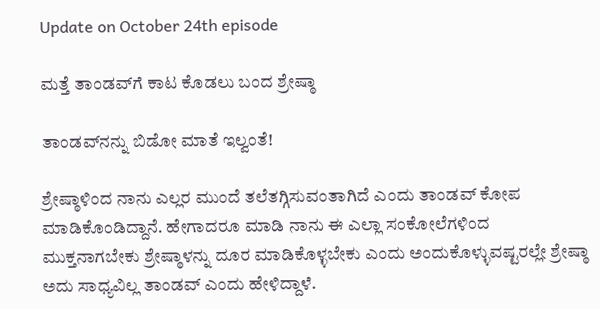Update on October 24th episode

ಮತ್ತೆ ತಾಂಡವ್‌ಗೆ ಕಾಟ ಕೊಡಲು ಬಂದ ಶ್ರೇಷ್ಠಾ

ತಾಂಡವ್‌ನನ್ನು ಬಿಡೋ ಮಾತೆ ಇಲ್ವಂತೆ!

ಶ್ರೇಷ್ಠಾಳಿಂದ ನಾನು ಎಲ್ಲರ ಮುಂದೆ ತಲೆತಗ್ಗಿಸುವಂತಾಗಿದೆ ಎಂದು ತಾಂಡವ್ ಕೋಪ ಮಾಡಿಕೊಂಡಿದ್ದಾನೆ. ಹೇಗಾದರೂ ಮಾಡಿ ನಾನು ಈ ಎಲ್ಲಾ ಸಂಕೋಲೆಗಳಿಂದ ಮುಕ್ತನಾಗಬೇಕು ಶ್ರೇಷ್ಠಾಳನ್ನು ದೂರ ಮಾಡಿಕೊಳ್ಳಬೇಕು ಎಂದು ಅಂದುಕೊಳ್ಳುವಷ್ಟರಲ್ಲೇ ಶ್ರೇಷ್ಠಾ ಅದು ಸಾಧ್ಯವಿಲ್ಲ ತಾಂಡವ್ ಎಂದು ಹೇಳಿದ್ದಾಳೆ.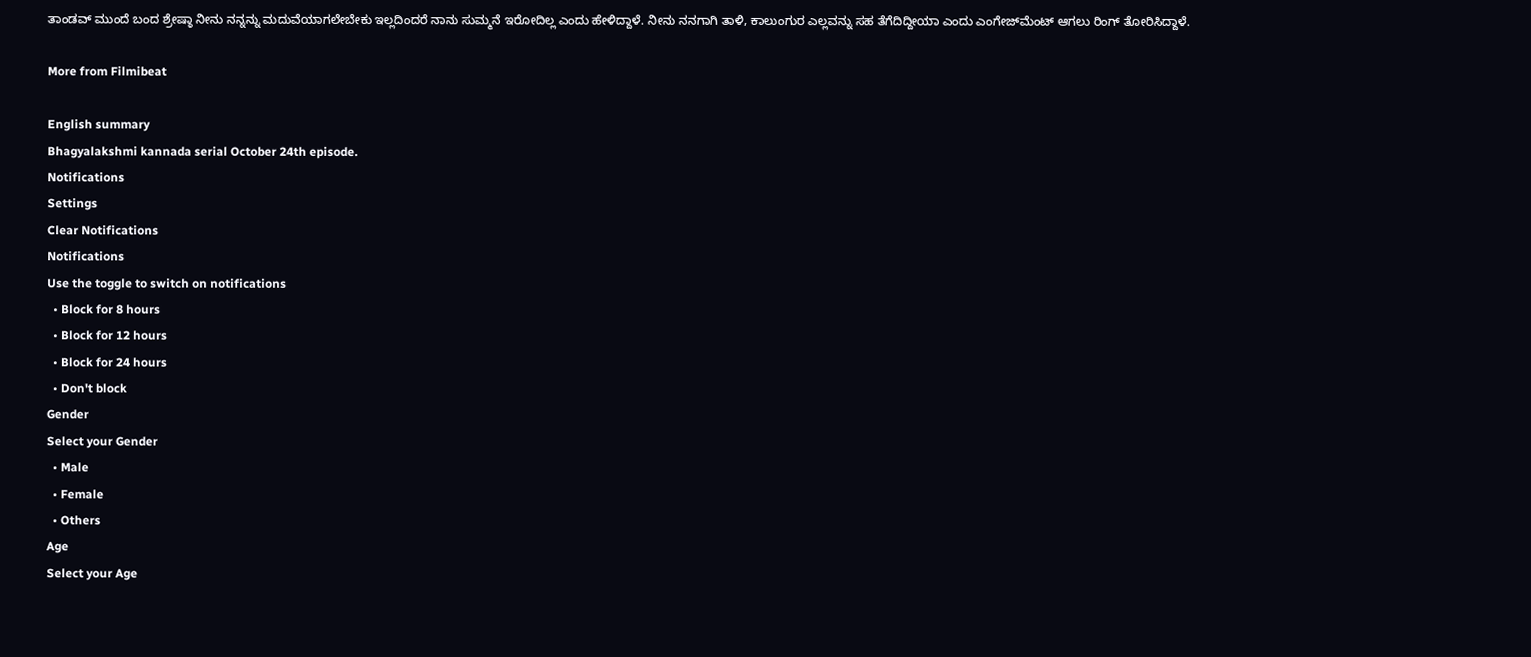ತಾಂಡವ್ ಮುಂದೆ ಬಂದ ಶ್ರೇಷ್ಠಾ ನೀನು ನನ್ನನ್ನು ಮದುವೆಯಾಗಲೇಬೇಕು ಇಲ್ಲದಿಂದರೆ ನಾನು ಸುಮ್ಮನೆ ಇರೋದಿಲ್ಲ ಎಂದು ಹೇಳಿದ್ದಾಳೆ. ನೀನು ನನಗಾಗಿ ತಾಳಿ, ಕಾಲುಂಗುರ ಎಲ್ಲವನ್ನು ಸಹ ತೆಗೆದಿದ್ದೀಯಾ ಎಂದು ಎಂಗೇಜ್‌ಮೆಂಟ್ ಆಗಲು ರಿಂಗ್ ತೋರಿಸಿದ್ದಾಳೆ.

More from Filmibeat

English summary
Bhagyalakshmi kannada serial October 24th episode.
Notifications
Settings
Clear Notifications
Notifications
Use the toggle to switch on notifications
  • Block for 8 hours
  • Block for 12 hours
  • Block for 24 hours
  • Don't block
Gender
Select your Gender
  • Male
  • Female
  • Others
Age
Select your Age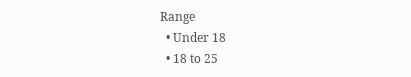Range
  • Under 18
  • 18 to 25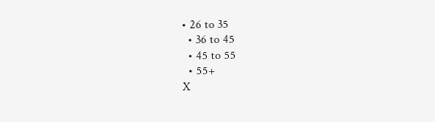• 26 to 35
  • 36 to 45
  • 45 to 55
  • 55+
X